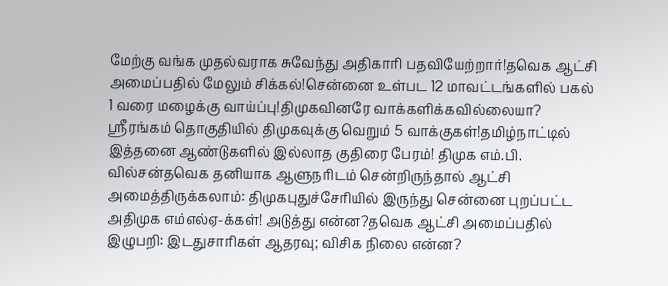மேற்கு வங்க முதல்வராக சுவேந்து அதிகாரி பதவியேற்றார்!தவெக ஆட்சி அமைப்பதில் மேலும் சிக்கல்!சென்னை உள்பட 12 மாவட்டங்களில் பகல் 1 வரை மழைக்கு வாய்ப்பு!திமுகவினரே வாக்களிக்கவில்லையா? ஸ்ரீரங்கம் தொகுதியில் திமுகவுக்கு வெறும் 5 வாக்குகள்!தமிழ்நாட்டில் இத்தனை ஆண்டுகளில் இல்லாத குதிரை பேரம்! திமுக எம்.பி. வில்சன்தவெக தனியாக ஆளுநரிடம் சென்றிருந்தால் ஆட்சி அமைத்திருக்கலாம்: திமுகபுதுச்சேரியில் இருந்து சென்னை புறப்பட்ட அதிமுக எம்எல்ஏ-க்கள்! அடுத்து என்ன?தவெக ஆட்சி அமைப்பதில் இழுபறி: இடதுசாரிகள் ஆதரவு; விசிக நிலை என்ன?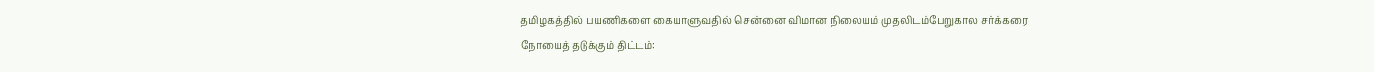தமிழகத்தில் பயணிகளை கையாளுவதில் சென்னை விமான நிலையம் முதலிடம்பேறுகால சர்க்கரை நோயைத் தடுக்கும் திட்டம்: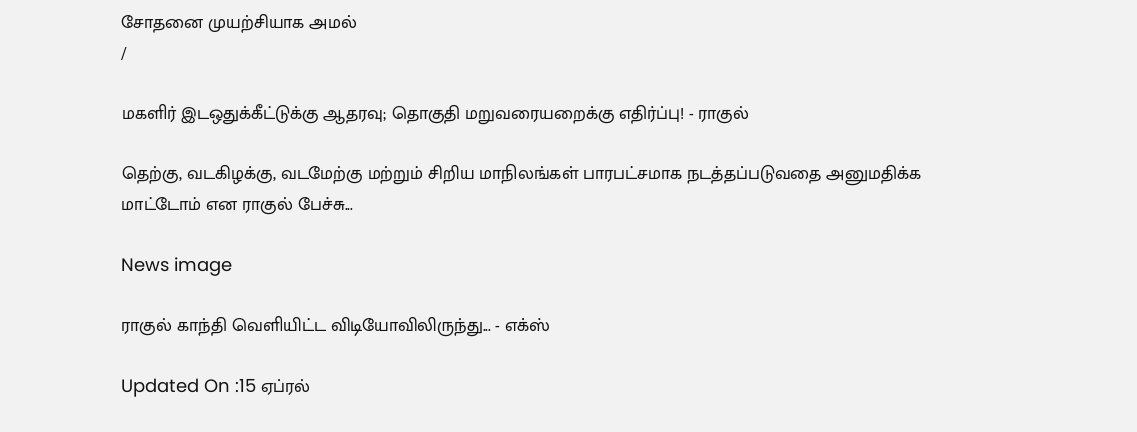சோதனை முயற்சியாக அமல்
/

மகளிர் இடஒதுக்கீட்டுக்கு ஆதரவு; தொகுதி மறுவரையறைக்கு எதிர்ப்பு! - ராகுல்

தெற்கு, வடகிழக்கு, வடமேற்கு மற்றும் சிறிய மாநிலங்கள் பாரபட்சமாக நடத்தப்படுவதை அனுமதிக்க மாட்டோம் என ராகுல் பேச்சு...

News image

ராகுல் காந்தி வெளியிட்ட விடியோவிலிருந்து... - எக்ஸ்

Updated On :15 ஏப்ரல்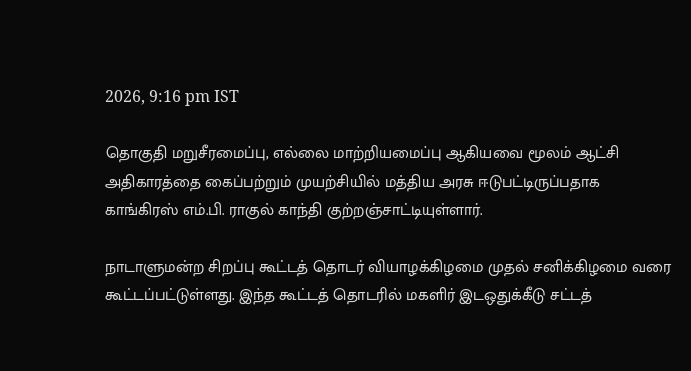2026, 9:16 pm IST

தொகுதி மறுசீரமைப்பு, எல்லை மாற்றியமைப்பு ஆகியவை மூலம் ஆட்சி அதிகாரத்தை கைப்பற்றும் முயற்சியில் மத்திய அரசு ஈடுபட்டிருப்பதாக காங்கிரஸ் எம்.பி. ராகுல் காந்தி குற்றஞ்சாட்டியுள்ளார்.

நாடாளுமன்ற சிறப்பு கூட்டத் தொடர் வியாழக்கிழமை முதல் சனிக்கிழமை வரை கூட்டப்பட்டுள்ளது. இந்த கூட்டத் தொடரில் மகளிர் இடஒதுக்கீடு சட்டத்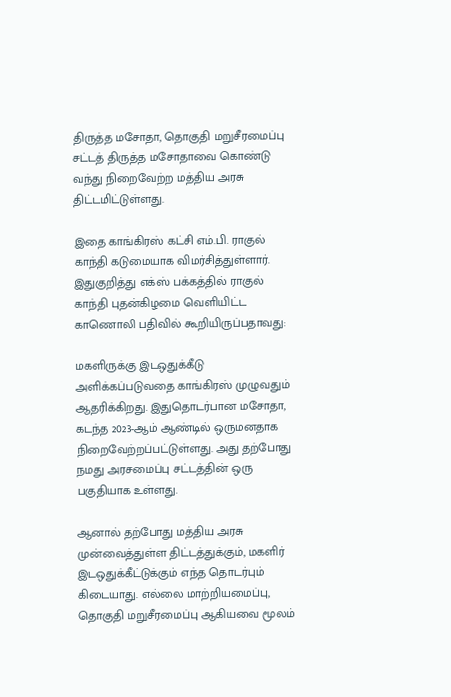திருத்த மசோதா, தொகுதி மறுசீரமைப்பு சட்டத் திருத்த மசோதாவை கொண்டு வந்து நிறைவேற்ற மத்திய அரசு திட்டமிட்டுள்ளது.

இதை காங்கிரஸ் கட்சி எம்.பி. ராகுல் காந்தி கடுமையாக விமர்சித்துள்ளார். இதுகுறித்து எக்ஸ் பக்கத்தில் ராகுல் காந்தி புதன்கிழமை வெளியிட்ட காணொலி பதிவில் கூறியிருப்பதாவது:

மகளிருக்கு இடஒதுக்கீடு அளிக்கப்படுவதை காங்கிரஸ் முழுவதும் ஆதரிக்கிறது. இதுதொடர்பான மசோதா, கடந்த 2023-ஆம் ஆண்டில் ஒருமனதாக நிறைவேற்றப்பட்டுள்ளது. அது தற்போது நமது அரசமைப்பு சட்டத்தின் ஒரு பகுதியாக உள்ளது.

ஆனால் தற்போது மத்திய அரசு முன்வைத்துள்ள திட்டத்துக்கும், மகளிர் இடஒதுக்கீட்டுக்கும் எந்த தொடர்பும் கிடையாது. எல்லை மாற்றியமைப்பு, தொகுதி மறுசீரமைப்பு ஆகியவை மூலம்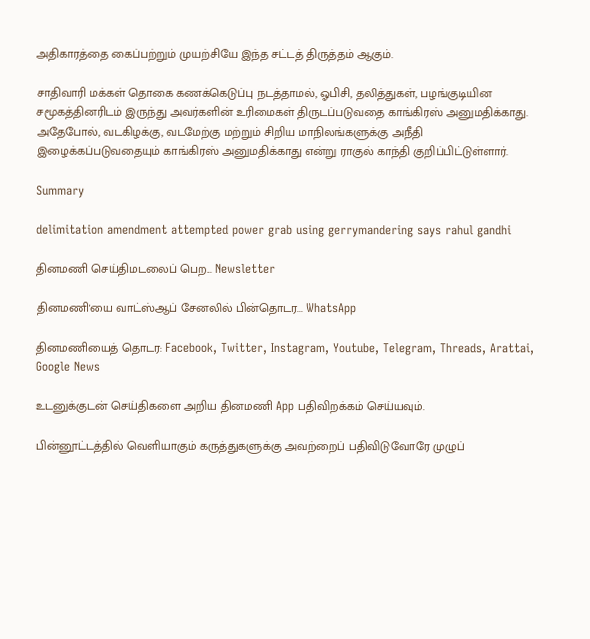அதிகாரத்தை கைப்பற்றும் முயற்சியே இந்த சட்டத் திருத்தம் ஆகும்.

சாதிவாரி மக்கள் தொகை கணக்கெடுப்பு நடத்தாமல், ஓபிசி, தலித்துகள், பழங்குடியின சமூகத்தினரிடம் இருந்து அவர்களின் உரிமைகள் திருடப்படுவதை காங்கிரஸ் அனுமதிக்காது. அதேபோல், வடகிழக்கு, வடமேற்கு மற்றும் சிறிய மாநிலங்களுக்கு அநீதி இழைக்கப்படுவதையும் காங்கிரஸ் அனுமதிக்காது என்று ராகுல் காந்தி குறிப்பிட்டுள்ளார்.

Summary

delimitation amendment attempted power grab using gerrymandering says rahul gandhi

தினமணி செய்திமடலைப் பெற... Newsletter

தினமணி'யை வாட்ஸ்ஆப் சேனலில் பின்தொடர... WhatsApp

தினமணியைத் தொடர: Facebook, Twitter, Instagram, Youtube, Telegram, Threads, Arattai, Google News

உடனுக்குடன் செய்திகளை அறிய தினமணி App பதிவிறக்கம் செய்யவும்.

பின்னூட்டத்தில் வெளியாகும் கருத்துகளுக்கு அவற்றைப் பதிவிடுவோரே முழுப்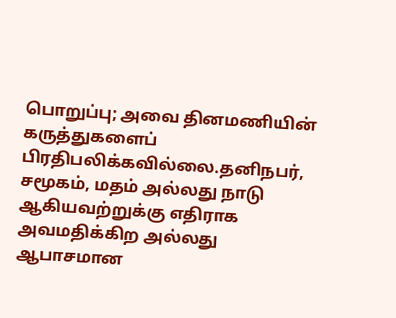பொறுப்பு; அவை தினமணியின் கருத்துகளைப் பிரதிபலிக்கவில்லை.தனிநபர், சமூகம், மதம் அல்லது நாடு ஆகியவற்றுக்கு எதிராக அவமதிக்கிற அல்லது ஆபாசமான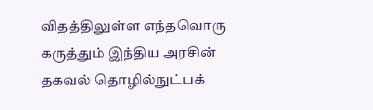விதத்திலுள்ள எந்தவொரு கருத்தும் இந்திய அரசின் தகவல் தொழில்நுட்பக்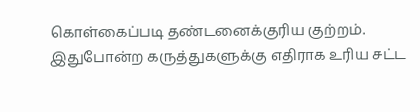கொள்கைப்படி தண்டனைக்குரிய குற்றம். இதுபோன்ற கருத்துகளுக்கு எதிராக உரிய சட்ட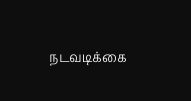நடவடிக்கை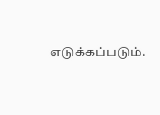எடுக்கப்படும்.